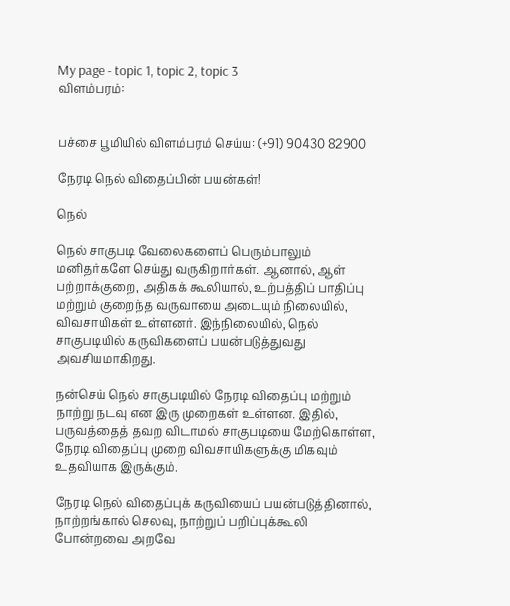My page - topic 1, topic 2, topic 3
விளம்பரம்:


பச்சை பூமியில் விளம்பரம் செய்ய: (+91) 90430 82900

நேரடி நெல் விதைப்பின் பயன்கள்!

நெல்

நெல் சாகுபடி வேலைகளைப் பெரும்பாலும் மனிதர்களே செய்து வருகிறார்கள். ஆனால், ஆள் பற்றாக்குறை, அதிகக் கூலியால், உற்பத்திப் பாதிப்பு மற்றும் குறைந்த வருவாயை அடையும் நிலையில், விவசாயிகள் உள்ளனர். இந்நிலையில், நெல் சாகுபடியில் கருவிகளைப் பயன்படுத்துவது அவசியமாகிறது.

நன்செய் நெல் சாகுபடியில் நேரடி விதைப்பு மற்றும் நாற்று நடவு என இரு முறைகள் உள்ளன. இதில், பருவத்தைத் தவற விடாமல் சாகுபடியை மேற்கொள்ள, நேரடி விதைப்பு முறை விவசாயிகளுக்கு மிகவும் உதவியாக இருக்கும்.

நேரடி நெல் விதைப்புக் கருவியைப் பயன்படுத்தினால், நாற்றங்கால் செலவு, நாற்றுப் பறிப்புக்கூலி போன்றவை அறவே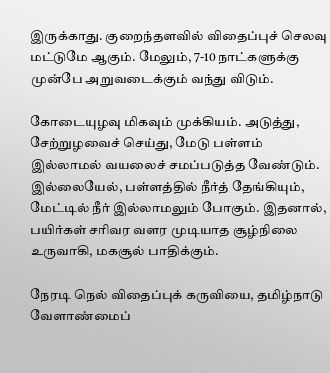இருக்காது. குறைந்தளவில் விதைப்புச் செலவு மட்டுமே ஆகும். மேலும், 7-10 நாட்களுக்கு முன்பே அறுவடைக்கும் வந்து விடும்.

கோடையுழவு மிகவும் முக்கியம். அடுத்து, சேற்றுழவைச் செய்து, மேடு பள்ளம் இல்லாமல் வயலைச் சமப்படுத்த வேண்டும். இல்லையேல், பள்ளத்தில் நீர்த் தேங்கியும், மேட்டில் நீர் இல்லாமலும் போகும். இதனால், பயிர்கள் சரிவர வளர முடியாத சூழ்நிலை உருவாகி, மகசூல் பாதிக்கும்.

நேரடி நெல் விதைப்புக் கருவியை, தமிழ்நாடு வேளாண்மைப்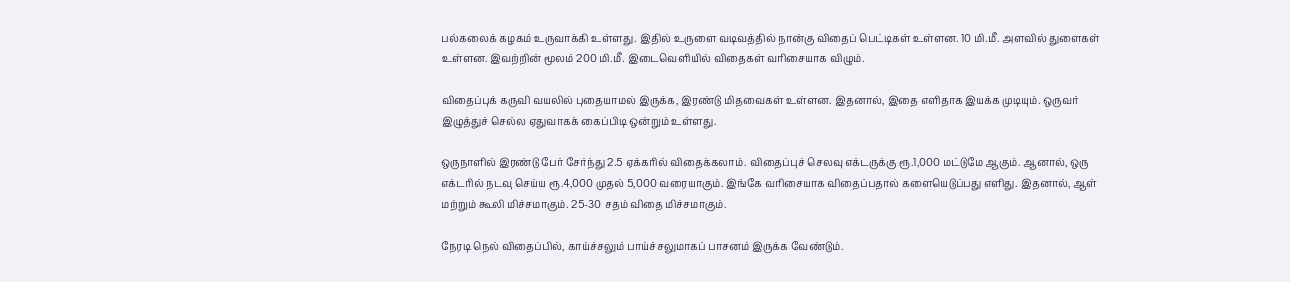பல்கலைக் கழகம் உருவாக்கி உள்ளது. இதில் உருளை வடிவத்தில் நான்கு விதைப் பெட்டிகள் உள்ளன. 10 மி.மீ. அளவில் துளைகள் உள்ளன. இவற்றின் மூலம் 200 மி.மீ. இடைவெளியில் விதைகள் வரிசையாக விழும்.

விதைப்புக் கருவி வயலில் புதையாமல் இருக்க, இரண்டு மிதவைகள் உள்ளன. இதனால், இதை எளிதாக இயக்க முடியும். ஒருவர் இழுத்துச் செல்ல ஏதுவாகக் கைப்பிடி ஒன்றும் உள்ளது.

ஒருநாளில் இரண்டு பேர் சேர்ந்து 2.5 ஏக்கரில் விதைக்கலாம். விதைப்புச் செலவு எக்டருக்கு ரூ.1,000 மட்டுமே ஆகும். ஆனால், ஒரு எக்டரில் நடவு செய்ய ரூ.4,000 முதல் 5,000 வரையாகும். இங்கே வரிசையாக விதைப்பதால் களையெடுப்பது எளிது. இதனால், ஆள் மற்றும் கூலி மிச்சமாகும். 25-30 சதம் விதை மிச்சமாகும்.

நேரடி நெல் விதைப்பில், காய்ச்சலும் பாய்ச்சலுமாகப் பாசனம் இருக்க வேண்டும்.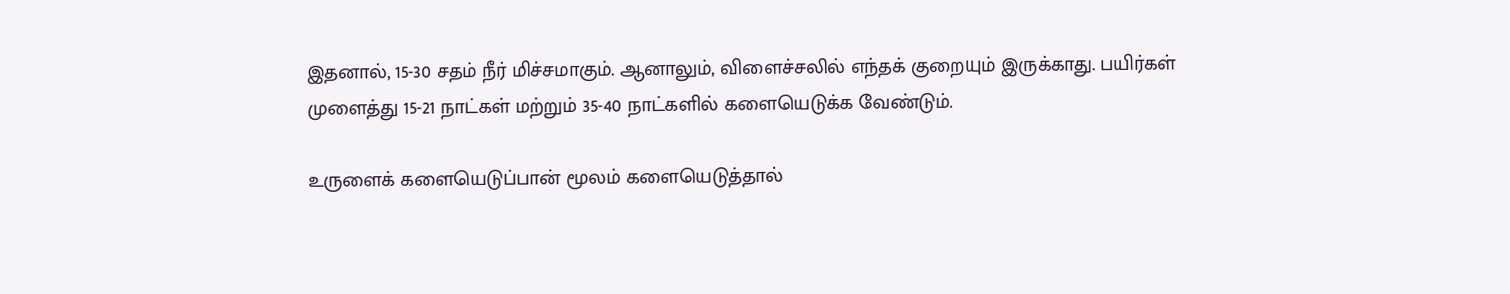இதனால், 15-30 சதம் நீர் மிச்சமாகும். ஆனாலும், விளைச்சலில் எந்தக் குறையும் இருக்காது. பயிர்கள் முளைத்து 15-21 நாட்கள் மற்றும் 35-40 நாட்களில் களையெடுக்க வேண்டும்.

உருளைக் களையெடுப்பான் மூலம் களையெடுத்தால்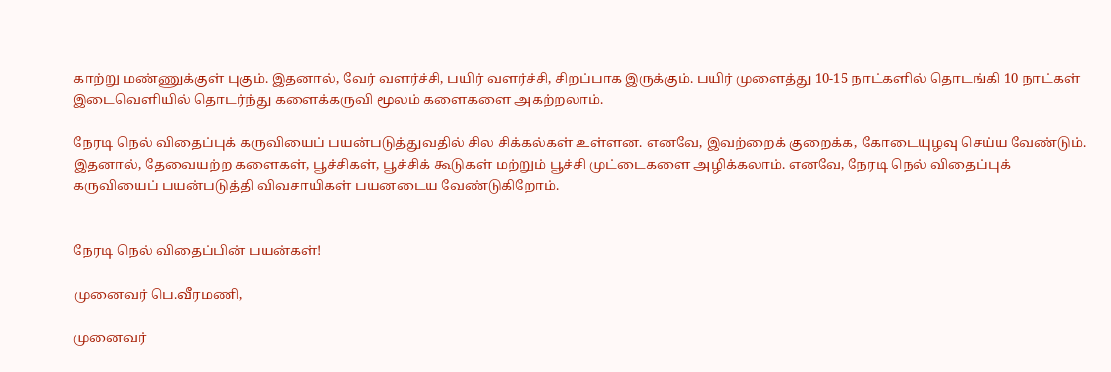காற்று மண்ணுக்குள் புகும். இதனால், வேர் வளர்ச்சி, பயிர் வளர்ச்சி, சிறப்பாக இருக்கும். பயிர் முளைத்து 10-15 நாட்களில் தொடங்கி 10 நாட்கள் இடைவெளியில் தொடர்ந்து களைக்கருவி மூலம் களைகளை அகற்றலாம்.

நேரடி நெல் விதைப்புக் கருவியைப் பயன்படுத்துவதில் சில சிக்கல்கள் உள்ளன. எனவே, இவற்றைக் குறைக்க, கோடையுழவு செய்ய வேண்டும். இதனால், தேவையற்ற களைகள், பூச்சிகள், பூச்சிக் கூடுகள் மற்றும் பூச்சி முட்டைகளை அழிக்கலாம். எனவே, நேரடி நெல் விதைப்புக் கருவியைப் பயன்படுத்தி விவசாயிகள் பயனடைய வேண்டுகிறோம்.


நேரடி நெல் விதைப்பின் பயன்கள்!

முனைவர் பெ.வீரமணி,

முனைவர்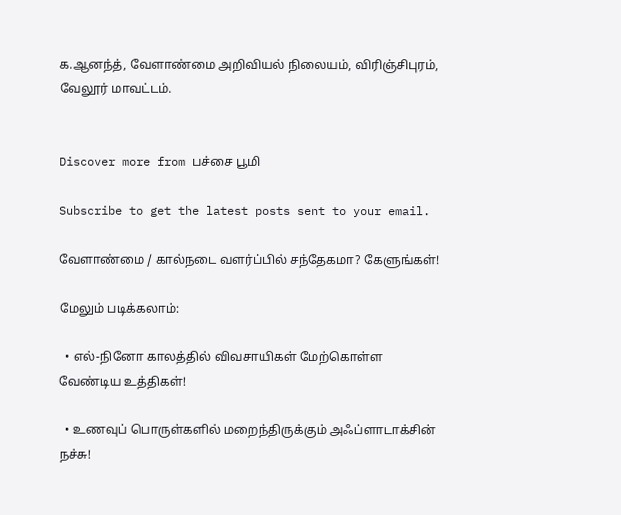க.ஆனந்த், வேளாண்மை அறிவியல் நிலையம், விரிஞ்சிபுரம், வேலூர் மாவட்டம்.


Discover more from பச்சை பூமி

Subscribe to get the latest posts sent to your email.

வேளாண்மை / கால்நடை வளர்ப்பில் சந்தேகமா? கேளுங்கள்!

மேலும் படிக்கலாம்:

  • எல்-நினோ காலத்தில் விவசாயிகள் மேற்கொள்ள வேண்டிய உத்திகள்!

  • உணவுப் பொருள்களில் மறைந்திருக்கும் அஃப்ளாடாக்சின் நச்சு!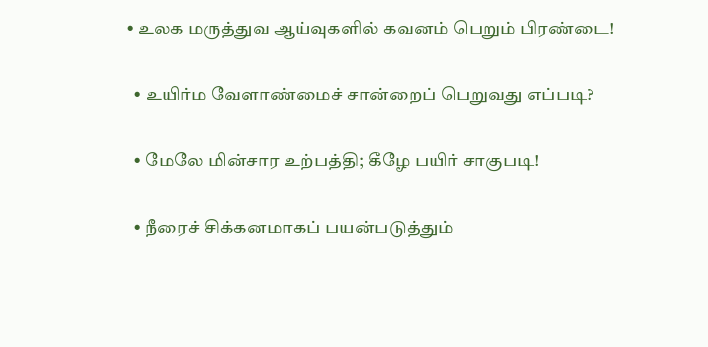• உலக மருத்துவ ஆய்வுகளில் கவனம் பெறும் பிரண்டை!

  • உயிர்ம வேளாண்மைச் சான்றைப் பெறுவது எப்படி?

  • மேலே மின்சார உற்பத்தி; கீழே பயிர் சாகுபடி!

  • நீரைச் சிக்கனமாகப் பயன்படுத்தும்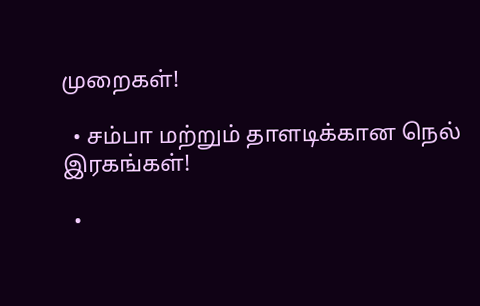முறைகள்!

  • சம்பா மற்றும் தாளடிக்கான நெல் இரகங்கள்!

  •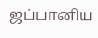ஜப்பானிய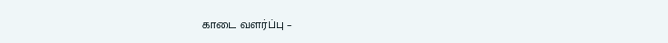காடை வளர்ப்பு –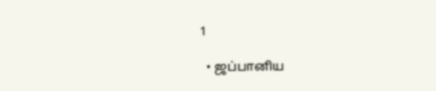1

  • ஜப்பானிய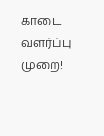காடை வளர்ப்பு முறை!